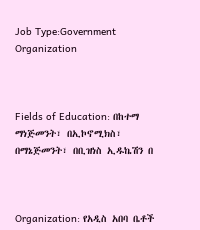Job Type:Government Organization



Fields of Education: በከተማ ማነጅመንት፣ በኢኮኖሚክስ፣ በማኔጅመንት፣ በቢዝነስ ኢዱኬሽን በ



Organization: የአዲስ አበባ ቤቶች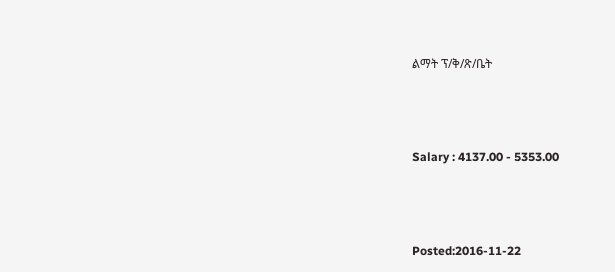ልማት ፕ/ቅ/ጽ/ቤት



Salary : 4137.00 - 5353.00



Posted:2016-11-22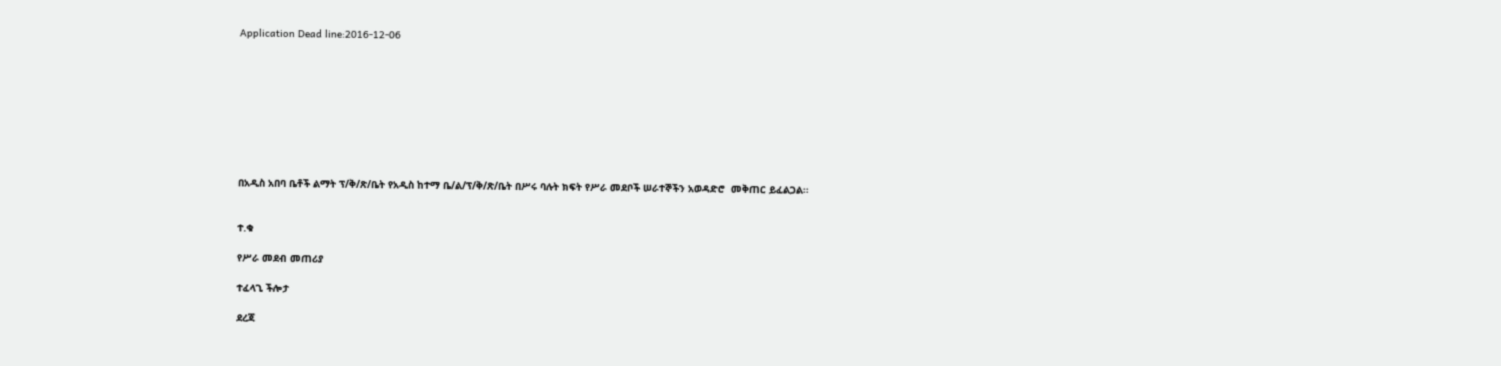Application Dead line:2016-12-06









በአዲስ አበባ ቤቶች ልማት ፕ/ቅ/ጽ/ቤት የአዲስ ከተማ ቤ/ል/ፕ/ቅ/ጽ/ቤት በሥሩ ባሉት ክፍት የሥራ መደቦች ሠራተኞችን አወዳድሮ  መቅጠር ይፈልጋል፡፡


ተ.ቁ

የሥራ መደብ መጠሪያ

ተፈላጊ ችሎታ

ደረጃ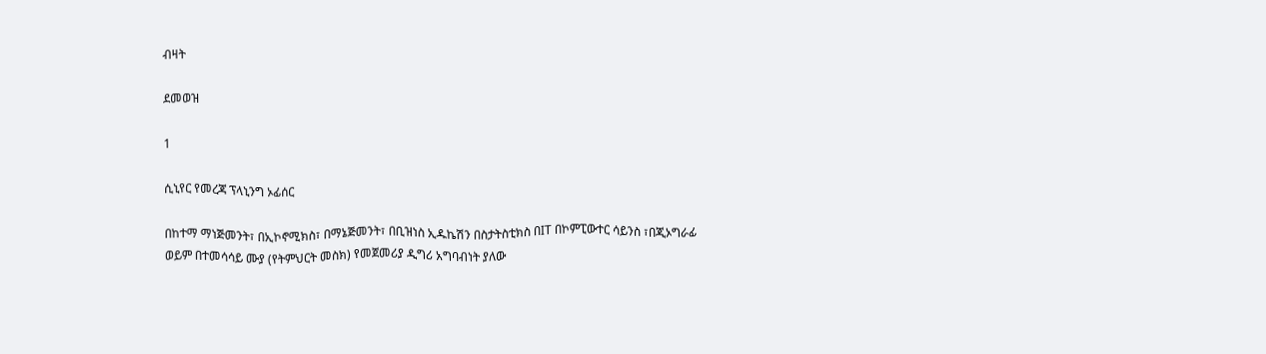ብዛት

ደመወዝ

1

ሲኒየር የመረጃ ፕላኒንግ ኦፊሰር

በከተማ ማነጅመንት፣ በኢኮኖሚክስ፣ በማኔጅመንት፣ በቢዝነስ ኢዱኬሽን በስታትስቲክስ በIT በኮምፒውተር ሳይንስ ፣በጂኦግራፊ ወይም በተመሳሳይ ሙያ (የትምህርት መስክ) የመጀመሪያ ዲግሪ አግባብነት ያለው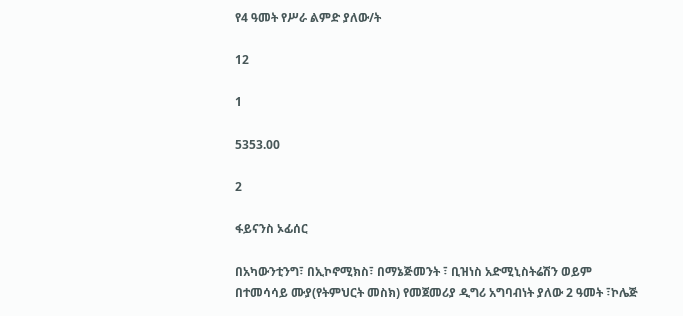የ4 ዓመት የሥራ ልምድ ያለው/ት

12

1

5353.00

2

ፋይናንስ ኦፊሰር

በአካውንቲንግ፣ በኢኮኖሚክስ፣ በማኔጅመንት ፣ ቢዝነስ አድሚኒስትሬሽን ወይም በተመሳሳይ ሙያ(የትምህርት መስክ) የመጀመሪያ ዲግሪ አግባብነት ያለው 2 ዓመት ፣ኮሌጅ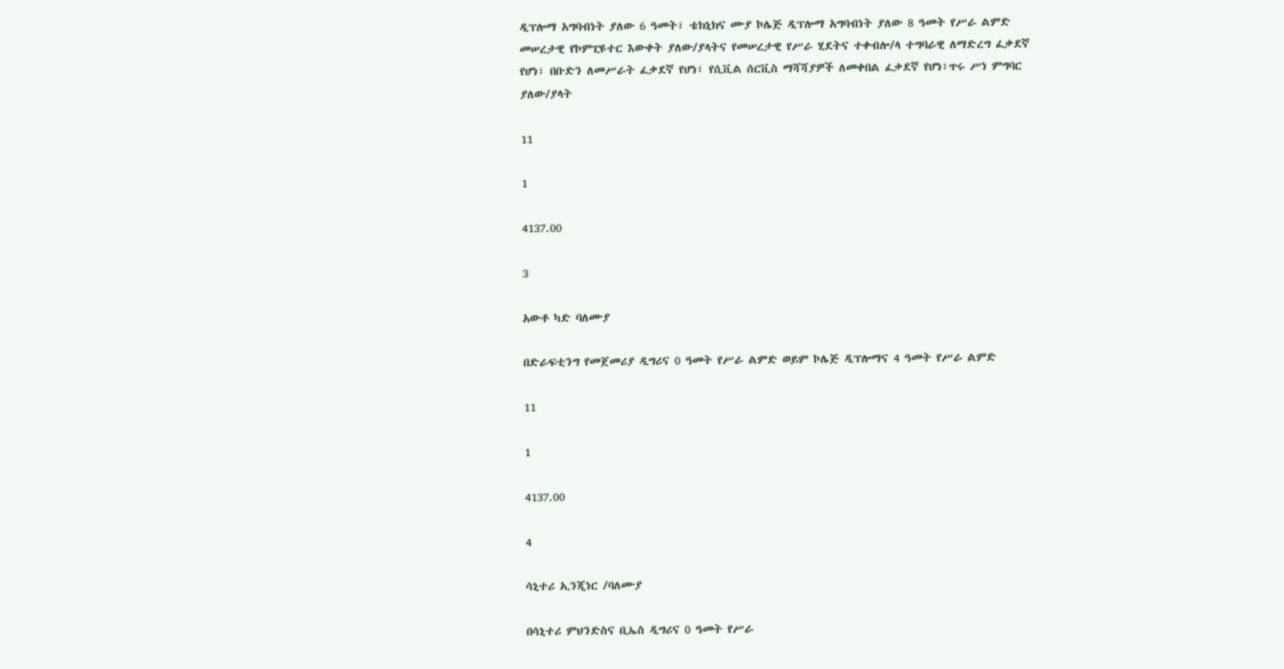ዲፕሎማ አግባብነት ያለው 6 ዓመት፣ ቴክኒክና ሙያ ኮሌጅ ዲፕሎማ አግባብነት ያለው 8 ዓመት የሥራ ልምድ መሠረታዊ የኮምፒዩተር እውቀት ያለው/ያላትና የመሠረታዊ የሥራ ሂደትና ተቀብሎ/ላ ተግባራዊ ለማድረግ ፈቃደኛ የሆነ፣ በቡድን ለመሥራት ፈቃደኛ የሆነ፣ የሲቪል ሰርቪስ ማሻሻያዎች ለመቀበል ፈቃደኛ የሆነ፣ጥሩ ሥነ ምግባር ያለው/ያላት

11

1

4137.00

3

አውቶ ካድ ባለሙያ

በድራፍቲንግ የመጀመሪያ ዲግሪና 0 ዓመት የሥራ ልምድ ወይም ኮሌጅ ዲፕሎማና 4 ዓመት የሥራ ልምድ

11

1

4137.00

4

ሳኒተሪ ኢንጂነር /ባለሙያ

በሳኒተሪ ምህንድስና ቢኤስ ዲግሪና 0 ዓመት የሥራ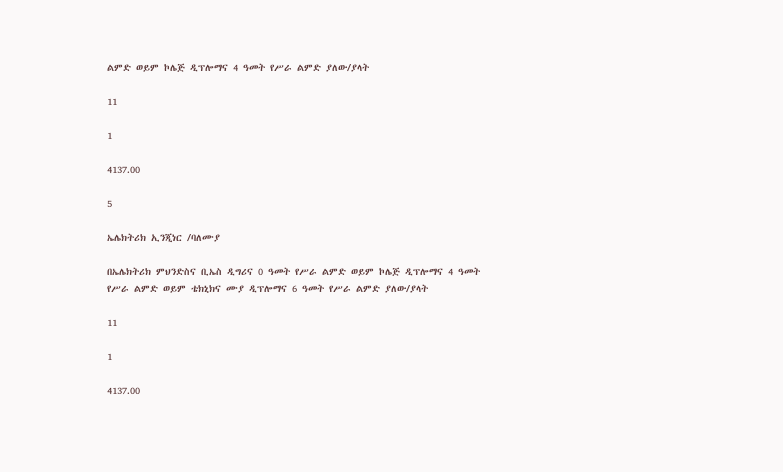ልምድ ወይም ኮሌጅ ዲፕሎማና 4 ዓመት የሥራ ልምድ ያለው/ያላት

11

1

4137.00

5

ኤሌክትሪክ ኢንጂነር /ባለሙያ

በኤሌክትሪክ ምህንድስና ቢኤስ ዲግሪና 0 ዓመት የሥራ ልምድ ወይም ኮሌጅ ዲፕሎማና 4 ዓመት የሥራ ልምድ ወይም ቴክኒክና ሙያ ዲፕሎማና 6 ዓመት የሥራ ልምድ ያለው/ያላት

11

1

4137.00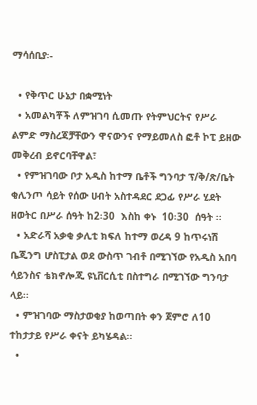ማሳሰቢያ፡-

  • የቅጥር ሁኔታ በቋሚነት
  • አመልካቾች ለምዝገባ ሲመጡ የትምህርትና የሥራ ልምድ ማስረጃቻቸውን ዋናውንና የማይመለስ ፎቶ ኮፒ ይዘው መቅረብ ይኖርባቸዋል፣
  • የምዝገባው ቦታ አዲስ ከተማ ቤቶች ግንባታ ፕ/ቅ/ጽ/ቤት ቂሊንጦ ሳይት የሰው ሀብት አስተዳደር ደጋፊ የሥራ ሂደት ዘወትር በሥራ ሰዓት ከ2፡30  እስከ ቀኑ  10፡30  ሰዓት ፡፡
  • አድራሻ አቃቂ ቃሊቲ ክፍለ ከተማ ወረዳ 9 ከጥሩነሽ ቤጂንግ ሆስፒታል ወደ ውስጥ ገብቶ በሚገኘው የአዲስ አበባ ሳይንስና ቴክኖሎጂ ዩኒቨርሲቲ በስተግራ በሚገኘው ግንባታ ላይ፡፡
  • ምዝገባው ማስታወቂያ ከወጣበት ቀን ጀምሮ ለ10 ተከታታይ የሥራ ቀናት ይካሄዳል፡፡
  •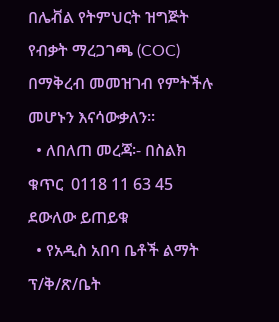በሌቭል የትምህርት ዝግጅት የብቃት ማረጋገጫ (COC) በማቅረብ መመዝገብ የምትችሉ መሆኑን እናሳውቃለን፡፡
  • ለበለጠ መረጃ፡- በስልክ ቁጥር  0118 11 63 45 ደውለው ይጠይቁ
  • የአዲስ አበባ ቤቶች ልማት ፕ/ቅ/ጽ/ቤት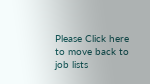Please Click here
to move back to job lists